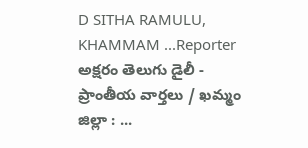D SITHA RAMULU, KHAMMAM ...Reporter
అక్షరం తెలుగు డైలీ - ప్రాంతీయ వార్తలు / ఖమ్మం జిల్లా : ...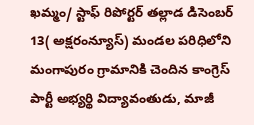ఖమ్మం/ స్టాఫ్ రిపోర్టర్ తల్లాడ డిసెంబర్ 13( అక్షరంన్యూస్) మండల పరిధిలోని మంగాపురం గ్రామానికి చెందిన కాంగ్రెస్ పార్టీ అభ్యర్థి విద్యావంతుడు, మాజీ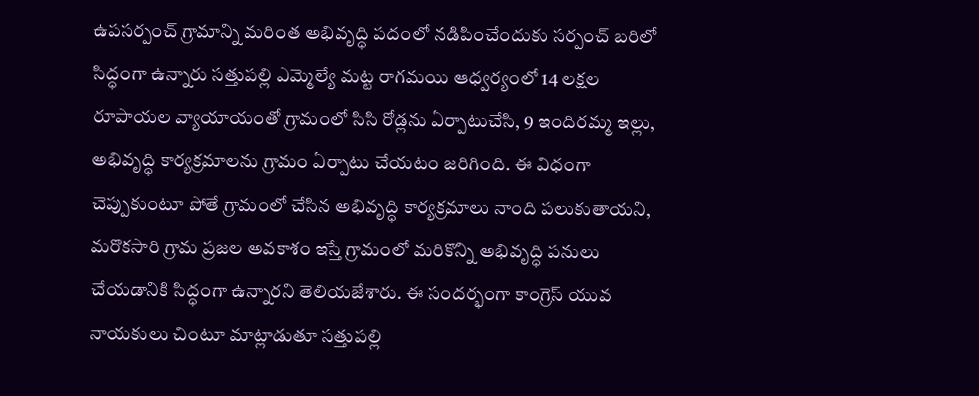ఉపసర్పంచ్ గ్రామాన్ని మరింత అభివృద్ధి పదంలో నడిపించేందుకు సర్పంచ్ బరిలో సిద్ధంగా ఉన్నారు సత్తుపల్లి ఎమ్మెల్యే మట్ట రాగమయి ఆధ్వర్యంలో 14 లక్షల రూపాయల వ్యాయాయంతో గ్రామంలో సిసి రోడ్లను ఏర్పాటుచేసి, 9 ఇందిరమ్మ ఇల్లు, అభివృద్ధి కార్యక్రమాలను గ్రామం ఏర్పాటు చేయటం జరిగింది. ఈ విధంగా చెప్పుకుంటూ పోతే గ్రామంలో చేసిన అభివృద్ధి కార్యక్రమాలు నాంది పలుకుతాయని, మరొకసారి గ్రామ ప్రజల అవకాశం ఇస్తే గ్రామంలో మరికొన్ని అభివృద్ధి పనులు చేయడానికి సిద్ధంగా ఉన్నారని తెలియజేశారు. ఈ సందర్భంగా కాంగ్రెస్ యువ నాయకులు చింటూ మాట్లాడుతూ సత్తుపల్లి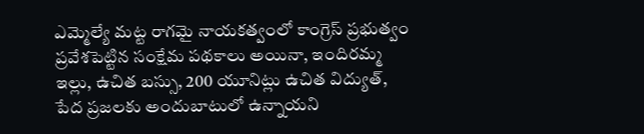ఎమ్మెల్యే మట్ట రాగమై నాయకత్వంలో కాంగ్రెస్ ప్రభుత్వం ప్రవేశపెట్టిన సంక్షేమ పథకాలు అయినా, ఇందిరమ్మ ఇల్లు, ఉచిత బస్సు, 200 యూనిట్లు ఉచిత విద్యుత్, పేద ప్రజలకు అందుబాటులో ఉన్నాయని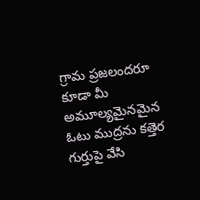గ్రామ ప్రజలందరూ కూడా మీ అమూల్యమైనమైన ఓటు ముద్రను కత్తెర గుర్తుపై వేసి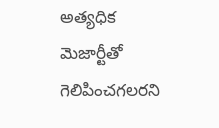అత్యధిక మెజార్టీతో గెలిపించగలరని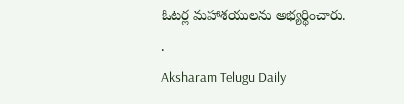ఓటర్ల మహాశయులను అభ్యర్థించారు.
.
Aksharam Telugu Daily